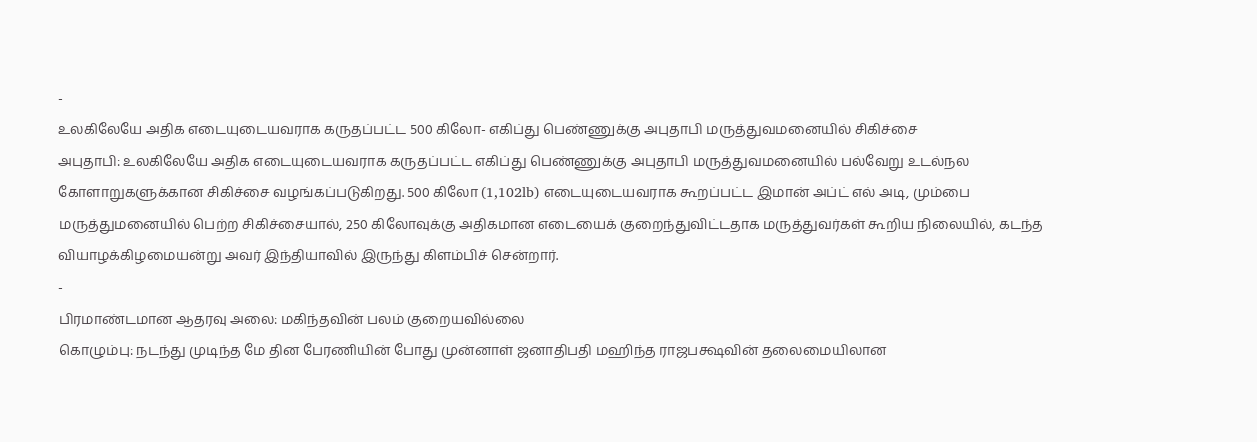-
உலகிலேயே அதிக எடையுடையவராக கருதப்பட்ட 500 கிலோ- எகிப்து பெண்ணுக்கு அபுதாபி மருத்துவமனையில் சிகிச்சை
அபுதாபி: உலகிலேயே அதிக எடையுடையவராக கருதப்பட்ட எகிப்து பெண்ணுக்கு அபுதாபி மருத்துவமனையில் பல்வேறு உடல்நல கோளாறுகளுக்கான சிகிச்சை வழங்கப்படுகிறது. 500 கிலோ (1,102lb) எடையுடையவராக கூறப்பட்ட இமான் அப்ட் எல் அடி, மும்பை மருத்துமனையில் பெற்ற சிகிச்சையால், 250 கிலோவுக்கு அதிகமான எடையைக் குறைந்துவிட்டதாக மருத்துவர்கள் கூறிய நிலையில், கடந்த வியாழக்கிழமையன்று அவர் இந்தியாவில் இருந்து கிளம்பிச் சென்றார்.
-
பிரமாண்டமான ஆதரவு அலை: மகிந்தவின் பலம் குறையவில்லை
கொழும்பு: நடந்து முடிந்த மே தின பேரணியின் போது முன்னாள் ஜனாதிபதி மஹிந்த ராஜபக்ஷவின் தலைமையிலான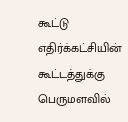கூட்டு எதிர்க்கட்சியின் கூட்டத்துக்கு பெருமளவில்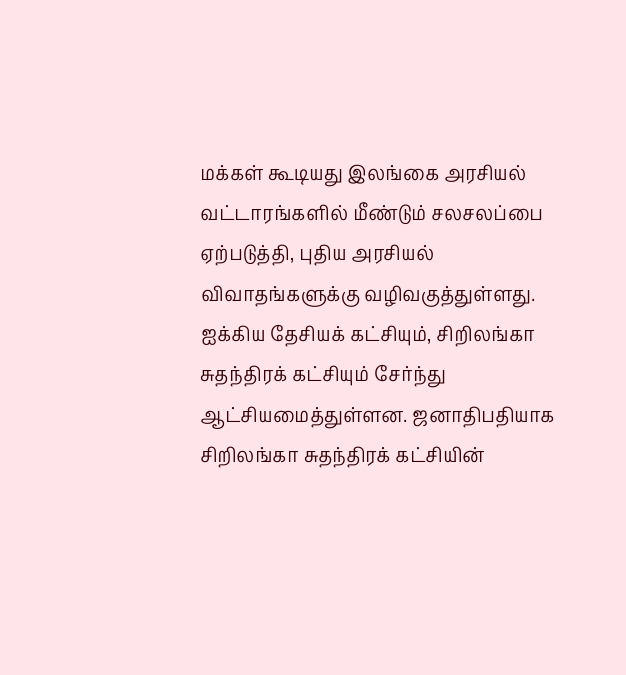மக்கள் கூடியது இலங்கை அரசியல் வட்டாரங்களில் மீண்டும் சலசலப்பை ஏற்படுத்தி, புதிய அரசியல் விவாதங்களுக்கு வழிவகுத்துள்ளது. ஐக்கிய தேசியக் கட்சியும், சிறிலங்கா சுதந்திரக் கட்சியும் சேர்ந்து ஆட்சியமைத்துள்ளன. ஜனாதிபதியாக சிறிலங்கா சுதந்திரக் கட்சியின்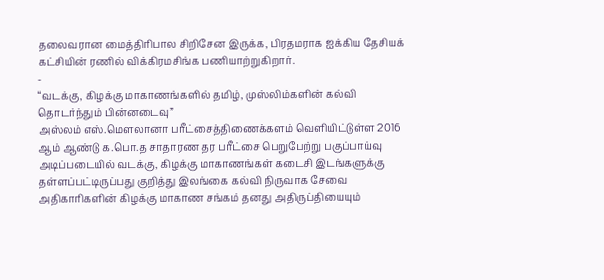தலைவரான மைத்திரிபால சிறிசேன இருக்க, பிரதமராக ஐக்கிய தேசியக் கட்சியின் ரணில் விக்கிரமசிங்க பணியாற்றுகிறார்.
-
“வடக்கு, கிழக்கு மாகாணங்களில் தமிழ், முஸ்லிம்களின் கல்வி தொடர்ந்தும் பின்னடைவு”
அஸ்லம் எஸ்.மௌலானா பரீட்சைத்திணைக்களம் வெளியிட்டுள்ள 2016 ஆம் ஆண்டு க.பொ.த சாதாரண தர பரீட்சை பெறுபேற்று பகுப்பாய்வு அடிப்படையில் வடக்கு, கிழக்கு மாகாணங்கள் கடைசி இடங்களுக்கு தள்ளப்பட்டிருப்பது குறித்து இலங்கை கல்வி நிருவாக சேவை அதிகாரிகளின் கிழக்கு மாகாண சங்கம் தனது அதிருப்தியையும்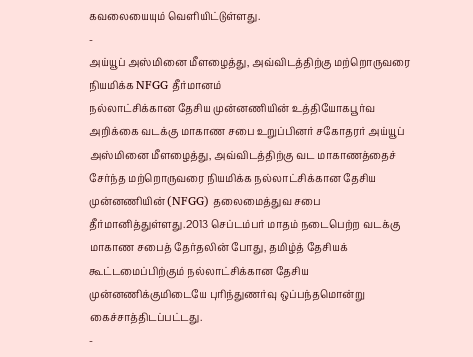கவலையையும் வெளியிட்டுள்ளது.
-
அய்யூப் அஸ்மினை மீளழைத்து, அவ்விடத்திற்கு மற்றொருவரை நியமிக்க NFGG தீர்மானம்
நல்லாட்சிக்கான தேசிய முன்னணியின் உத்தியோகபூர்வ அறிக்கை வடக்கு மாகாண சபை உறுப்பினர் சகோதரர் அய்யூப் அஸ்மினை மீளழைத்து, அவ்விடத்திற்கு வட மாகாணத்தைச் சேர்ந்த மற்றொருவரை நியமிக்க நல்லாட்சிக்கான தேசிய முன்னணியின் (NFGG) தலைமைத்துவ சபை தீர்மானித்துள்ளது.2013 செப்டம்பர் மாதம் நடைபெற்ற வடக்கு மாகாண சபைத் தேர்தலின் போது, தமிழ்த் தேசியக் கூட்டமைப்பிற்கும் நல்லாட்சிக்கான தேசிய முன்னணிக்குமிடையே புரிந்துணர்வு ஒப்பந்தமொன்று கைச்சாத்திடப்பட்டது.
-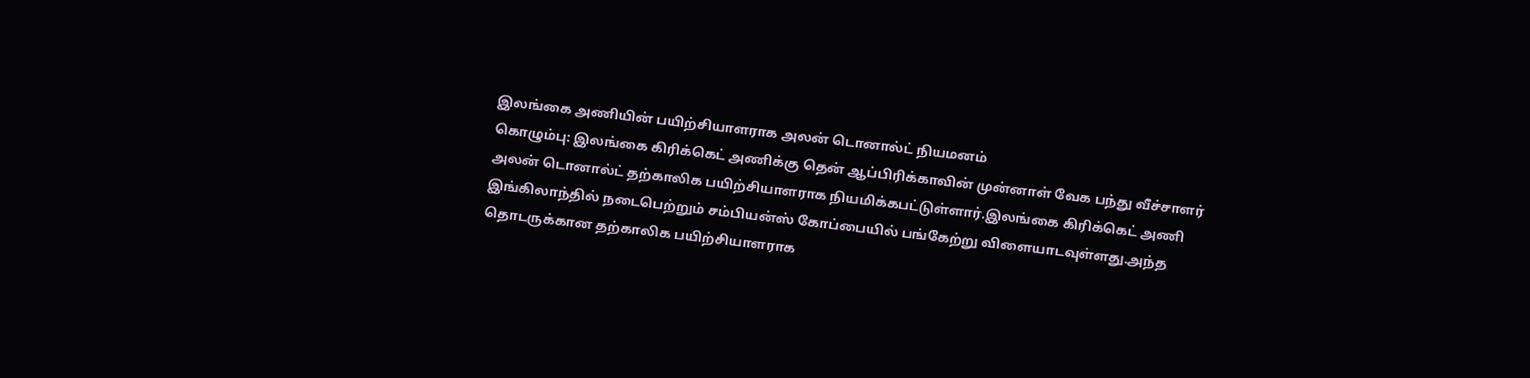இலங்கை அணியின் பயிற்சியாளராக அலன் டொனால்ட் நியமனம்
கொழும்பு: இலங்கை கிரிக்கெட் அணிக்கு தென் ஆப்பிரிக்காவின் முன்னாள் வேக பந்து வீச்சாளர் அலன் டொனால்ட் தற்காலிக பயிற்சியாளராக நியமிக்கபட்டுள்ளார்.இலங்கை கிரிக்கெட் அணி இங்கிலாந்தில் நடைபெற்றும் சம்பியன்ஸ் கோப்பையில் பங்கேற்று விளையாடவுள்ளது.அந்த தொடருக்கான தற்காலிக பயிற்சியாளராக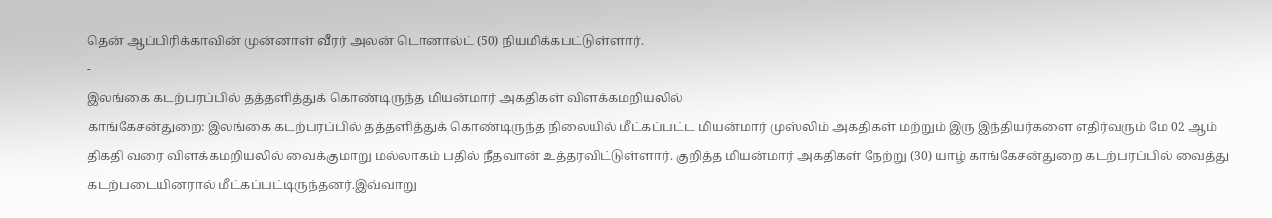தென் ஆப்பிரிக்காவின் முன்னாள் வீரர் அலன் டொனால்ட் (50) நியமிக்கபட்டுள்ளார்.
-
இலங்கை கடற்பரப்பில் தத்தளித்துக் கொண்டிருந்த மியன்மார் அகதிகள் விளக்கமறியலில்
காங்கேசன்துறை: இலங்கை கடற்பரப்பில் தத்தளித்துக் கொண்டிருந்த நிலையில் மீட்கப்பட்ட மியன்மார் முஸ்லிம் அகதிகள் மற்றும் இரு இந்தியர்களை எதிர்வரும் மே 02 ஆம் திகதி வரை விளக்கமறியலில் வைக்குமாறு மல்லாகம் பதில் நீதவான் உத்தரவிட்டுள்ளார். குறித்த மியன்மார் அகதிகள் நேற்று (30) யாழ் காங்கேசன்துறை கடற்பரப்பில் வைத்து கடற்படையினரால் மீட்கப்பட்டிருந்தனர்.இவ்வாறு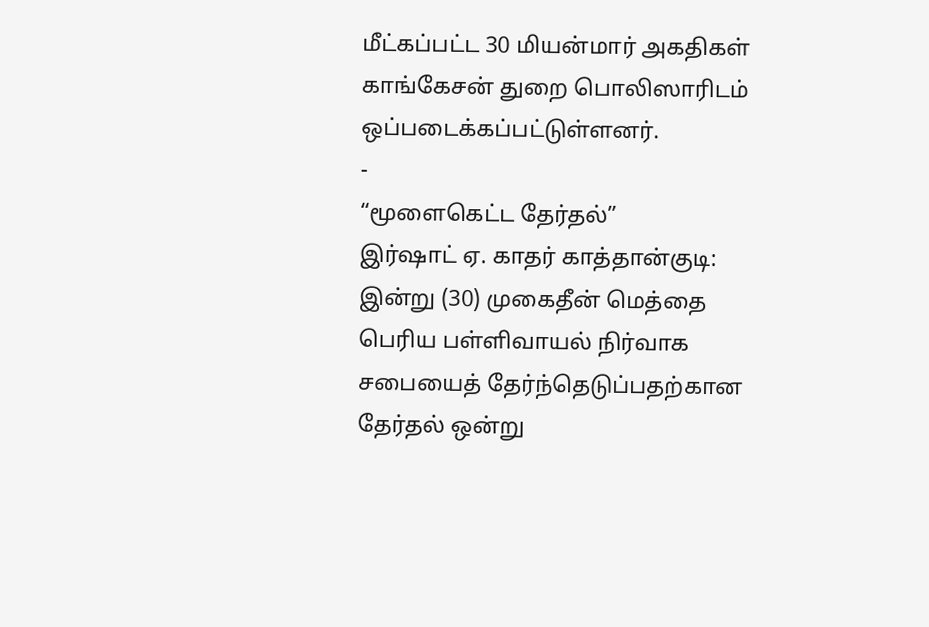மீட்கப்பட்ட 30 மியன்மார் அகதிகள் காங்கேசன் துறை பொலிஸாரிடம் ஒப்படைக்கப்பட்டுள்ளனர்.
-
“மூளைகெட்ட தேர்தல்”
இர்ஷாட் ஏ. காதர் காத்தான்குடி: இன்று (30) முகைதீன் மெத்தை பெரிய பள்ளிவாயல் நிர்வாக சபையைத் தேர்ந்தெடுப்பதற்கான தேர்தல் ஒன்று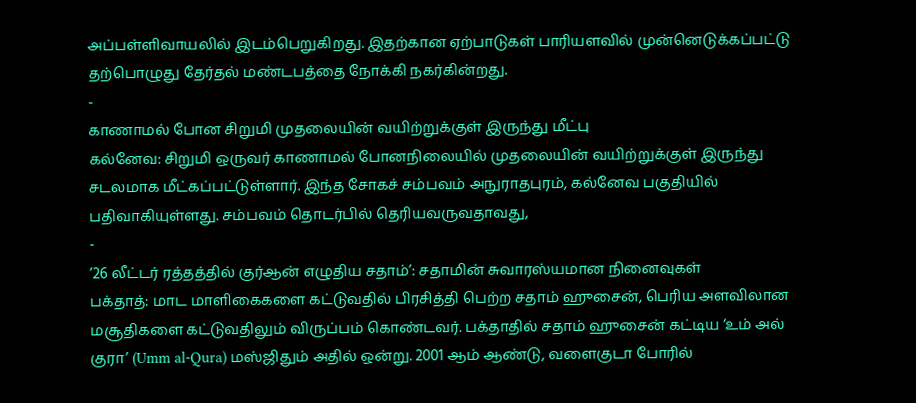அப்பள்ளிவாயலில் இடம்பெறுகிறது. இதற்கான ஏற்பாடுகள் பாரியளவில் முன்னெடுக்கப்பட்டு தற்பொழுது தேர்தல் மண்டபத்தை நோக்கி நகர்கின்றது.
-
காணாமல் போன சிறுமி முதலையின் வயிற்றுக்குள் இருந்து மீட்பு
கல்னேவ: சிறுமி ஒருவர் காணாமல் போனநிலையில் முதலையின் வயிற்றுக்குள் இருந்து சடலமாக மீட்கப்பட்டுள்ளார். இந்த சோகச் சம்பவம் அநுராதபுரம், கல்னேவ பகுதியில் பதிவாகியுள்ளது. சம்பவம் தொடர்பில் தெரியவருவதாவது,
-
’26 லீட்டர் ரத்தத்தில் குர்ஆன் எழுதிய சதாம்’: சதாமின் சுவாரஸ்யமான நினைவுகள்
பக்தாத்: மாட மாளிகைகளை கட்டுவதில் பிரசித்தி பெற்ற சதாம் ஹுசைன், பெரிய அளவிலான மசூதிகளை கட்டுவதிலும் விருப்பம் கொண்டவர். பக்தாதில் சதாம் ஹுசைன் கட்டிய ‘உம் அல் குரா’ (Umm al-Qura) மஸ்ஜிதும் அதில் ஒன்று. 2001 ஆம் ஆண்டு, வளைகுடா போரில்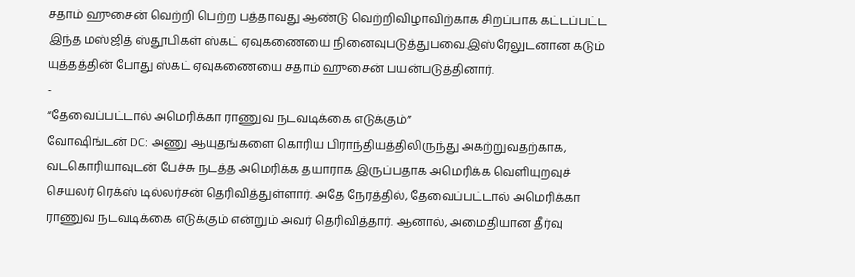சதாம் ஹுசைன் வெற்றி பெற்ற பத்தாவது ஆண்டு வெற்றிவிழாவிற்காக சிறப்பாக கட்டப்பட்ட இந்த மஸ்ஜித் ஸ்தூபிகள் ஸ்கட் ஏவுகணையை நினைவுபடுத்துபவை.இஸ்ரேலுடனான கடும் யுத்தத்தின் போது ஸ்கட் ஏவுகணையை சதாம் ஹுசைன் பயன்படுத்தினார்.
-
“தேவைப்பட்டால் அமெரிக்கா ராணுவ நடவடிக்கை எடுக்கும்”
வோஷிங்டன் DC: அணு ஆயுதங்களை கொரிய பிராந்தியத்திலிருந்து அகற்றுவதற்காக, வடகொரியாவுடன் பேச்சு நடத்த அமெரிக்க தயாராக இருப்பதாக அமெரிக்க வெளியுறவுச் செயலர் ரெக்ஸ் டில்லர்சன் தெரிவித்துள்ளார். அதே நேரத்தில், தேவைப்பட்டால் அமெரிக்கா ராணுவ நடவடிக்கை எடுக்கும் என்றும் அவர் தெரிவித்தார். ஆனால், அமைதியான தீர்வு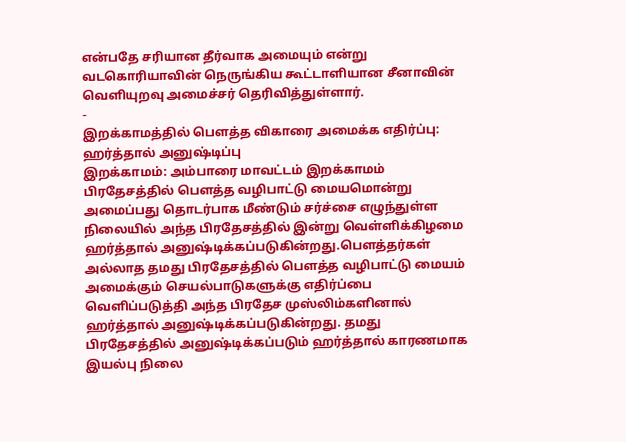என்பதே சரியான தீர்வாக அமையும் என்று வடகொரியாவின் நெருங்கிய கூட்டாளியான சீனாவின் வெளியுறவு அமைச்சர் தெரிவித்துள்ளார்.
-
இறக்காமத்தில் பௌத்த விகாரை அமைக்க எதிர்ப்பு: ஹர்த்தால் அனுஷ்டிப்பு
இறக்காமம்: அம்பாரை மாவட்டம் இறக்காமம் பிரதேசத்தில் பௌத்த வழிபாட்டு மையமொன்று அமைப்பது தொடர்பாக மீண்டும் சர்ச்சை எழுந்துள்ள நிலையில் அந்த பிரதேசத்தில் இன்று வெள்ளிக்கிழமை ஹர்த்தால் அனுஷ்டிக்கப்படுகின்றது.பௌத்தர்கள் அல்லாத தமது பிரதேசத்தில் பௌத்த வழிபாட்டு மையம் அமைக்கும் செயல்பாடுகளுக்கு எதிர்ப்பை வெளிப்படுத்தி அந்த பிரதேச முஸ்லிம்களினால் ஹர்த்தால் அனுஷ்டிக்கப்படுகின்றது. தமது பிரதேசத்தில் அனுஷ்டிக்கப்படும் ஹர்த்தால் காரணமாக இயல்பு நிலை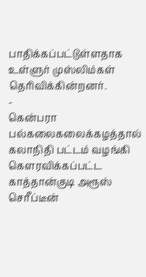பாதிக்கப்பட்டுள்ளதாக உள்ளுர் முஸ்லிம்கள் தெரிவிக்கின்றனர்.
-
கென்பரா பல்கலைகலைக்கழத்தால் கலாநிதி பட்டம் வழங்கி கௌரவிக்கப்பட்ட காத்தான்குடி அரூஸ் செரீப்டீன்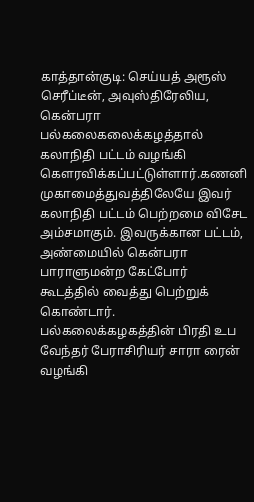காத்தான்குடி: செய்யத் அரூஸ் செரீப்டீன், அவுஸ்திரேலிய, கென்பரா பல்கலைகலைக்கழத்தால் கலாநிதி பட்டம் வழங்கி கௌரவிக்கப்பட்டுள்ளார்.கணனி முகாமைத்துவத்திலேயே இவர் கலாநிதி பட்டம் பெற்றமை விசேட அம்சமாகும். இவருக்கான பட்டம், அண்மையில் கென்பரா பாராளுமன்ற கேட்போர் கூடத்தில் வைத்து பெற்றுக் கொண்டார். பல்கலைக்கழகத்தின் பிரதி உப வேந்தர் பேராசிரியர் சாரா ரைன் வழங்கி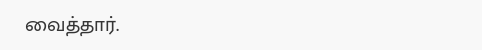வைத்தார்.